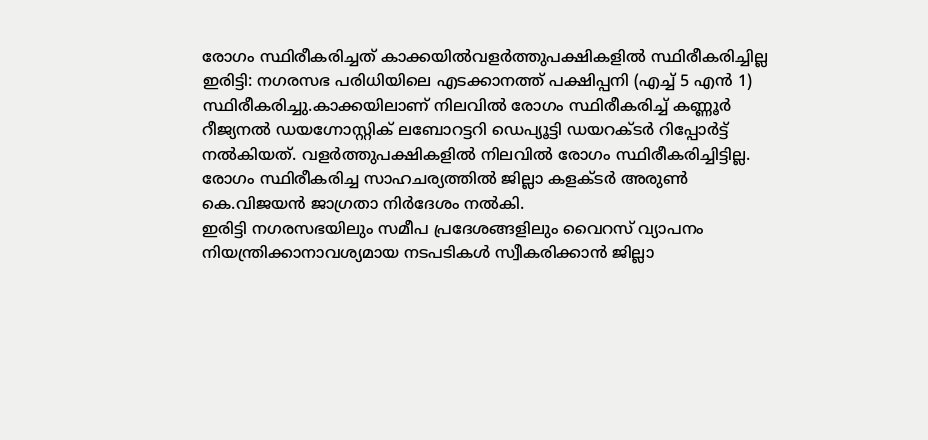രോഗം സ്ഥിരീകരിച്ചത് കാക്കയിൽവളർത്തുപക്ഷികളിൽ സ്ഥിരീകരിച്ചില്ല
ഇരിട്ടി: നഗരസഭ പരിധിയിലെ എടക്കാനത്ത് പക്ഷിപ്പനി (എച്ച് 5 എൻ 1) സ്ഥിരീകരിച്ചു.കാക്കയിലാണ് നിലവിൽ രോഗം സ്ഥിരീകരിച്ച് കണ്ണൂർ റീജ്യനൽ ഡയഗ്നോസ്റ്റിക് ലബോറട്ടറി ഡെപ്യൂട്ടി ഡയറക്ടർ റിപ്പോർട്ട് നൽകിയത്. വളർത്തുപക്ഷികളിൽ നിലവിൽ രോഗം സ്ഥിരീകരിച്ചിട്ടില്ല. രോഗം സ്ഥിരീകരിച്ച സാഹചര്യത്തിൽ ജില്ലാ കളക്ടർ അരുൺ കെ.വിജയൻ ജാഗ്രതാ നിർദേശം നൽകി.
ഇരിട്ടി നഗരസഭയിലും സമീപ പ്രദേശങ്ങളിലും വൈറസ് വ്യാപനം നിയന്ത്രിക്കാനാവശ്യമായ നടപടികൾ സ്വീകരിക്കാൻ ജില്ലാ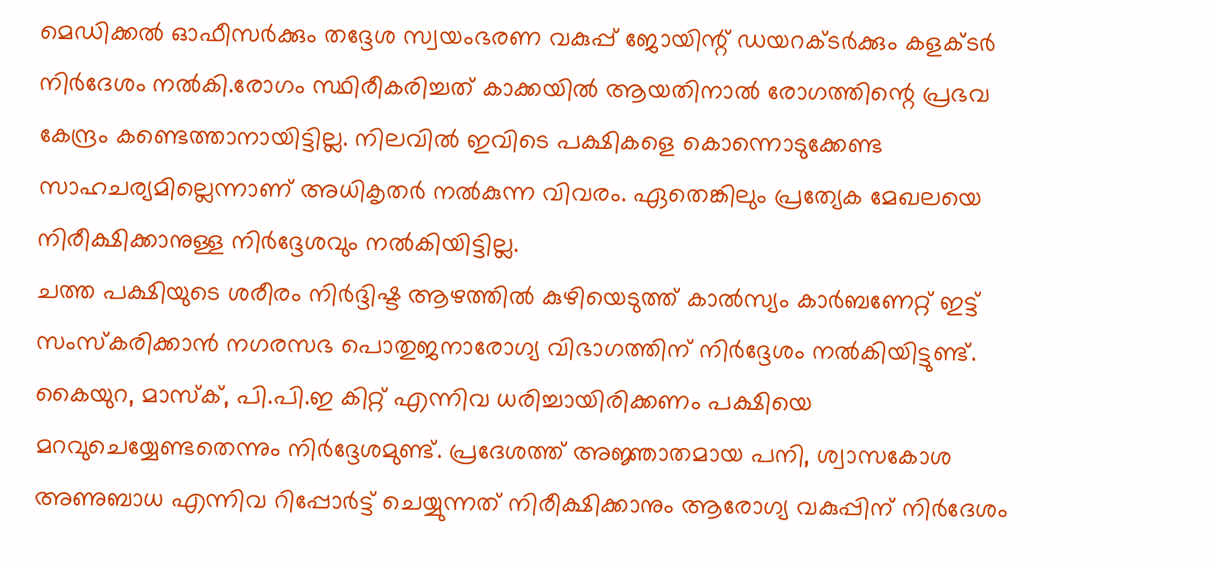മെഡിക്കൽ ഓഫീസർക്കും തദ്ദേശ സ്വയംഭരണ വകുപ്പ് ജോയിന്റ് ഡയറക്ടർക്കും കളക്ടർ നിർദേശം നൽകി.രോഗം സ്ഥിരീകരിച്ചത് കാക്കയിൽ ആയതിനാൽ രോഗത്തിന്റെ പ്രഭവ കേന്ദ്രം കണ്ടെത്താനായിട്ടില്ല. നിലവിൽ ഇവിടെ പക്ഷികളെ കൊന്നൊടുക്കേണ്ട സാഹചര്യമില്ലെന്നാണ് അധികൃതർ നൽകുന്ന വിവരം. ഏതെങ്കിലും പ്രത്യേക മേഖലയെ നിരീക്ഷിക്കാനുള്ള നിർദ്ദേശവും നൽകിയിട്ടില്ല.
ചത്ത പക്ഷിയുടെ ശരീരം നിർദ്ദിഷ്ട ആഴത്തിൽ കുഴിയെടുത്ത് കാൽസ്യം കാർബണേറ്റ് ഇട്ട് സംസ്കരിക്കാൻ നഗരസഭ പൊതുജനാരോഗ്യ വിഭാഗത്തിന് നിർദ്ദേശം നൽകിയിട്ടുണ്ട്. കൈയുറ, മാസ്ക്, പി.പി.ഇ കിറ്റ് എന്നിവ ധരിച്ചായിരിക്കണം പക്ഷിയെ മറവുചെയ്യേണ്ടതെന്നും നിർദ്ദേശമുണ്ട്. പ്രദേശത്ത് അജ്ഞാതമായ പനി, ശ്വാസകോശ അണുബാധ എന്നിവ റിപ്പോർട്ട് ചെയ്യുന്നത് നിരീക്ഷിക്കാനും ആരോഗ്യ വകുപ്പിന് നിർദേശം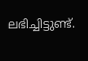ലഭിച്ചിട്ടുണ്ട്.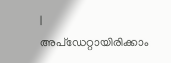|
അപ്ഡേറ്റായിരിക്കാം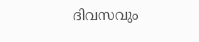ദിവസവും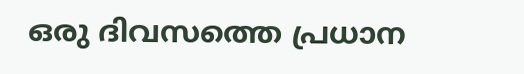ഒരു ദിവസത്തെ പ്രധാന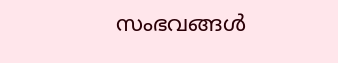സംഭവങ്ങൾ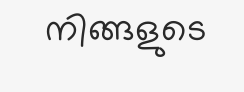നിങ്ങളുടെ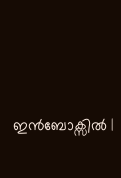ഇൻബോക്സിൽ |